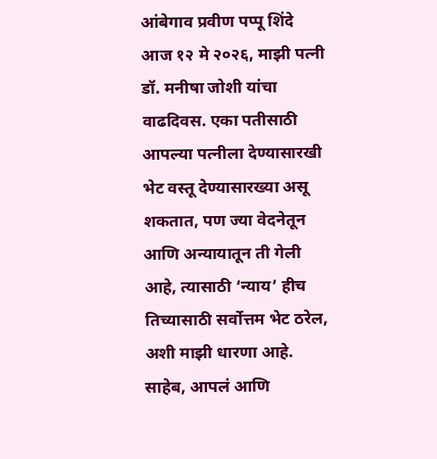आंबेगाव प्रवीण पप्पू शिंदे
आज १२ मे २०२६, माझी पत्नी डॉ. मनीषा जोशी यांचा वाढदिवस. एका पतीसाठी आपल्या पत्नीला देण्यासारखी भेट वस्तू देण्यासारख्या असू शकतात, पण ज्या वेदनेतून आणि अन्यायातून ती गेली आहे, त्यासाठी ‘न्याय’ हीच तिच्यासाठी सर्वोत्तम भेट ठरेल, अशी माझी धारणा आहे.
साहेब, आपलं आणि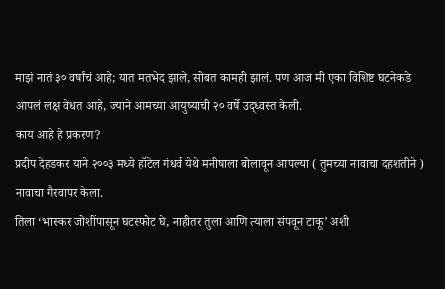माझं नातं ३० वर्षांचं आहे; यात मतभेद झाले, सोबत कामही झालं. पण आज मी एका विशिष्ट घटनेकडे आपलं लक्ष वेधत आहे, ज्याने आमच्या आयुष्याची २० वर्षे उद्ध्वस्त केली.
काय आहे हे प्रकरण?
प्रदीप देहडकर याने २००३ मध्ये हॉटेल गंधर्व येथे मनीषाला बोलावून आपल्या ( तुमच्या नावाचा दहशतीने ) नावाचा गैरवापर केला.
तिला ‘भास्कर जोशींपासून घटस्फोट घे, नाहीतर तुला आणि त्याला संपवून टाकू’ अशी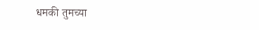धमकी तुमच्या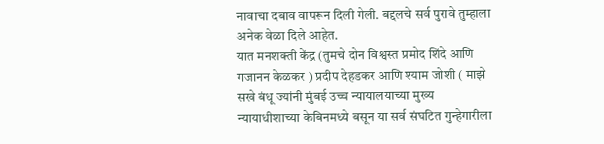नावाचा दबाव वापरून दिली गेली. बद्दलचे सर्व पुरावे तुम्हाला अनेक वेळा दिले आहेत.
यात मनशक्ती केंद्र (तुमचे दोन विश्वस्त प्रमोद शिंदे आणि गजानन केळकर ) प्रदीप देहडकर आणि श्याम जोशी ( माझे सखे बंधू ज्यांनी मुंबई उच्च न्यायालयाच्या मुख्य न्यायाधीशाच्या केबिनमध्ये बसून या सर्व संघटित गुन्हेगारीला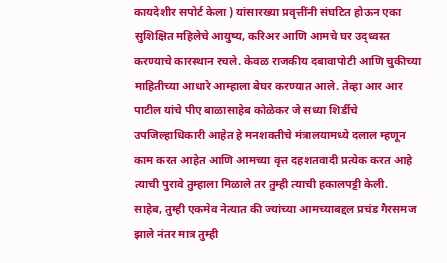कायदेशीर सपोर्ट केला ) यांसारख्या प्रवृत्तींनी संघटित होऊन एका सुशिक्षित महिलेचे आयुष्य, करिअर आणि आमचे घर उद्ध्वस्त करण्याचे कारस्थान रचले. केवळ राजकीय दबावापोटी आणि चुकीच्या माहितीच्या आधारे आम्हाला बेघर करण्यात आले. तेव्हा आर आर पाटील यांचे पीए बाळासाहेब कोळेकर जे सध्या शिर्डीचे उपजिल्हाधिकारी आहेत हे मनशक्तीचे मंत्रालयामध्ये दलाल म्हणून काम करत आहेत आणि आमच्या वृत्त दहशतवादी प्रत्येक करत आहे त्याची पुरावे तुम्हाला मिळाले तर तुम्ही त्याची हकालपट्टी केली.
साहेब, तुम्ही एकमेव नेत्यात की ज्यांच्या आमच्याबद्दल प्रचंड गैरसमज झाले नंतर मात्र तुम्ही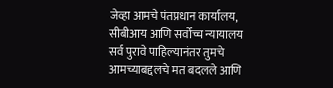जेव्हा आमचे पंतप्रधान कार्यालय, सीबीआय आणि सर्वोच्च न्यायालय सर्व पुरावे पाहिल्यानंतर तुमचे आमच्याबद्दलचे मत बदलले आणि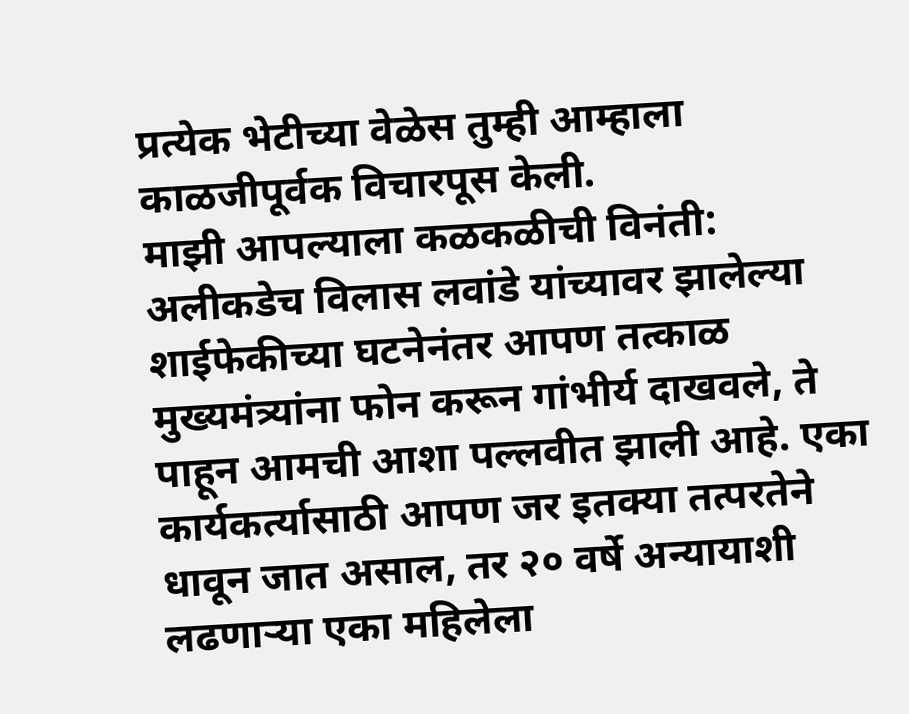प्रत्येक भेटीच्या वेळेस तुम्ही आम्हाला काळजीपूर्वक विचारपूस केली.
माझी आपल्याला कळकळीची विनंती:
अलीकडेच विलास लवांडे यांच्यावर झालेल्या शाईफेकीच्या घटनेनंतर आपण तत्काळ मुख्यमंत्र्यांना फोन करून गांभीर्य दाखवले, ते पाहून आमची आशा पल्लवीत झाली आहे. एका कार्यकर्त्यासाठी आपण जर इतक्या तत्परतेने धावून जात असाल, तर २० वर्षे अन्यायाशी लढणाऱ्या एका महिलेला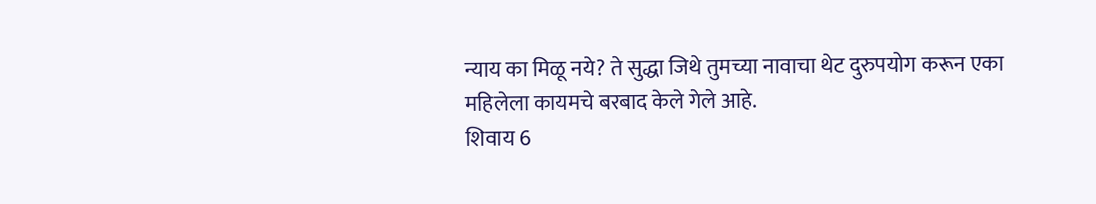न्याय का मिळू नये? ते सुद्धा जिथे तुमच्या नावाचा थेट दुरुपयोग करून एका महिलेला कायमचे बरबाद केले गेले आहे.
शिवाय 6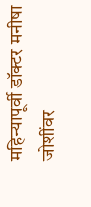महिन्यापूर्वी डॉक्टर मनीषा जोशींवर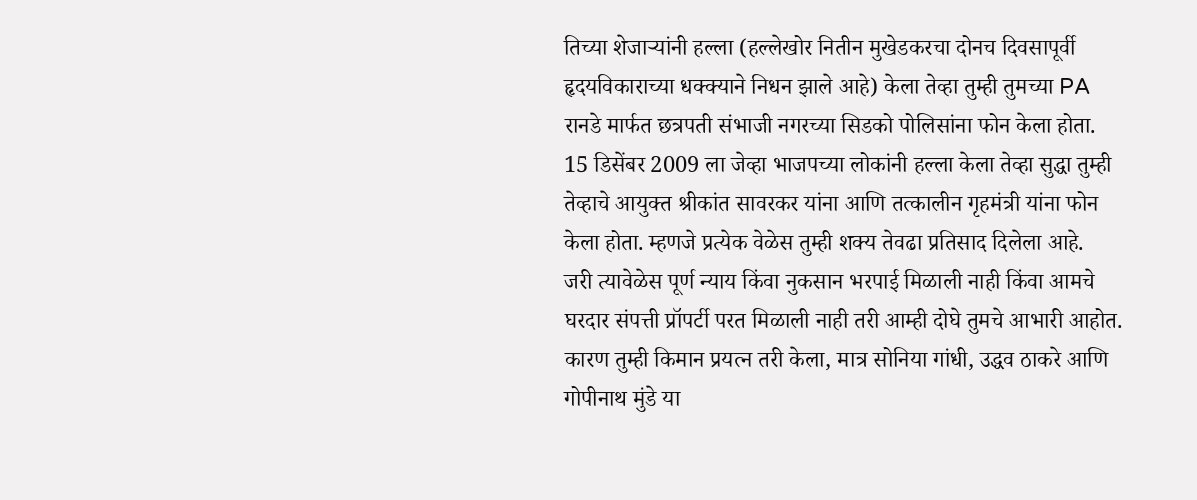तिच्या शेजाऱ्यांनी हल्ला (हल्लेखोर नितीन मुखेडकरचा दोनच दिवसापूर्वी हृदयविकाराच्या धक्क्याने निधन झाले आहे) केला तेव्हा तुम्ही तुमच्या PA रानडे मार्फत छत्रपती संभाजी नगरच्या सिडको पोलिसांना फोन केला होता. 15 डिसेंबर 2009 ला जेव्हा भाजपच्या लोकांनी हल्ला केला तेव्हा सुद्धा तुम्ही तेव्हाचे आयुक्त श्रीकांत सावरकर यांना आणि तत्कालीन गृहमंत्री यांना फोन केला होता. म्हणजे प्रत्येक वेळेस तुम्ही शक्य तेवढा प्रतिसाद दिलेला आहे.
जरी त्यावेळेस पूर्ण न्याय किंवा नुकसान भरपाई मिळाली नाही किंवा आमचे घरदार संपत्ती प्रॉपर्टी परत मिळाली नाही तरी आम्ही दोघे तुमचे आभारी आहोत. कारण तुम्ही किमान प्रयत्न तरी केला, मात्र सोनिया गांधी, उद्धव ठाकरे आणि गोपीनाथ मुंडे या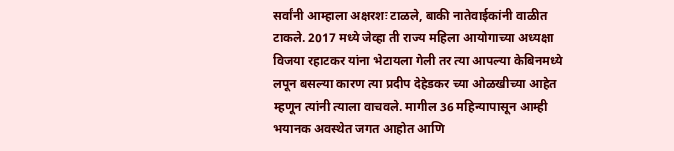सर्वांनी आम्हाला अक्षरशः टाळले, बाकी नातेवाईकांनी वाळीत टाकले. 2017 मध्ये जेव्हा ती राज्य महिला आयोगाच्या अध्यक्षा विजया रहाटकर यांना भेटायला गेली तर त्या आपल्या केबिनमध्ये लपून बसल्या कारण त्या प्रदीप देहेडकर च्या ओळखीच्या आहेत म्हणून त्यांनी त्याला वाचवले. मागील 36 महिन्यापासून आम्ही भयानक अवस्थेत जगत आहोत आणि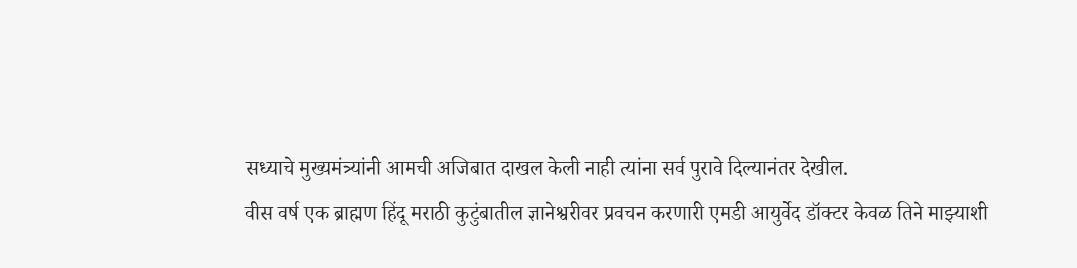सध्याचे मुख्यमंत्र्यांनी आमची अजिबात दाखल केली नाही त्यांना सर्व पुरावे दिल्यानंतर देखील.
वीस वर्ष एक ब्राह्मण हिंदू मराठी कुटुंबातील ज्ञानेश्वरीवर प्रवचन करणारी एमडी आयुर्वेद डॉक्टर केवळ तिने माझ्याशी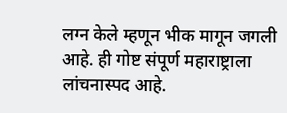लग्न केले म्हणून भीक मागून जगली आहे. ही गोष्ट संपूर्ण महाराष्ट्राला लांचनास्पद आहे.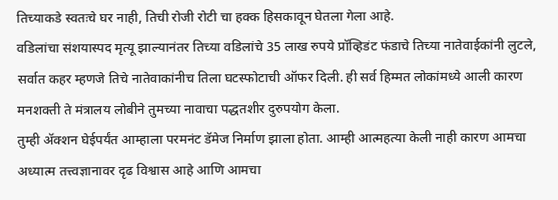तिच्याकडे स्वतःचे घर नाही, तिची रोजी रोटी चा हक्क हिसकावून घेतला गेला आहे.
वडिलांचा संशयास्पद मृत्यू झाल्यानंतर तिच्या वडिलांचे 35 लाख रुपये प्रॉव्हिडंट फंडाचे तिच्या नातेवाईकांनी लुटले, सर्वात कहर म्हणजे तिचे नातेवाकांनीच तिला घटस्फोटाची ऑफर दिली. ही सर्व हिम्मत लोकांमध्ये आली कारण मनशक्ती ते मंत्रालय लोबीने तुमच्या नावाचा पद्धतशीर दुरुपयोग केला.
तुम्ही ॲक्शन घेईपर्यंत आम्हाला परमनंट डॅमेज निर्माण झाला होता. आम्ही आत्महत्या केली नाही कारण आमचा अध्यात्म तत्त्वज्ञानावर दृढ विश्वास आहे आणि आमचा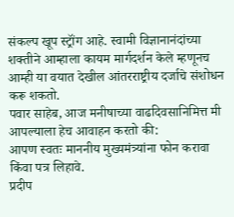संकल्प खूप स्ट्रॉंग आहे. स्वामी विज्ञानानंदांच्या शक्तीने आम्हाला कायम मार्गदर्शन केले म्हणूनच आम्ही या वयात देखील आंतरराष्ट्रीय दर्जाचे संशोधन करू शकतो.
पवार साहेब, आज मनीषाच्या वाढदिवसानिमित्त मी आपल्याला हेच आवाहन करतो की:
आपण स्वतः माननीय मुख्यमंत्र्यांना फोन करावा किंवा पत्र लिहावे.
प्रदीप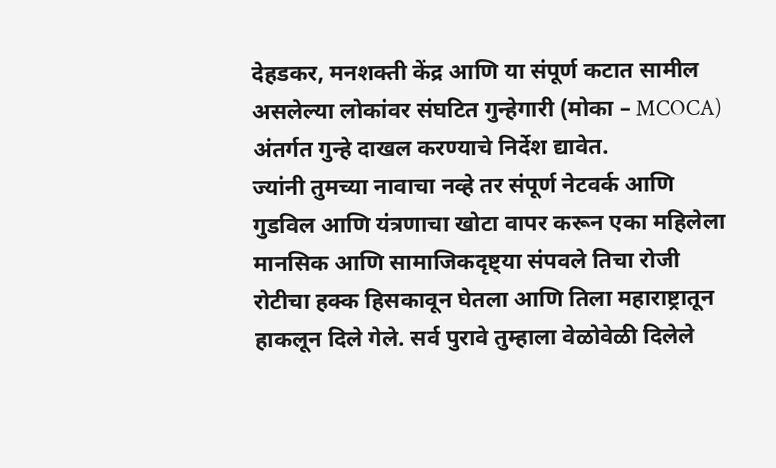देहडकर, मनशक्ती केंद्र आणि या संपूर्ण कटात सामील असलेल्या लोकांवर संघटित गुन्हेगारी (मोका – MCOCA) अंतर्गत गुन्हे दाखल करण्याचे निर्देश द्यावेत.
ज्यांनी तुमच्या नावाचा नव्हे तर संपूर्ण नेटवर्क आणि गुडविल आणि यंत्रणाचा खोटा वापर करून एका महिलेला मानसिक आणि सामाजिकदृष्ट्या संपवले तिचा रोजी रोटीचा हक्क हिसकावून घेतला आणि तिला महाराष्ट्रातून हाकलून दिले गेले. सर्व पुरावे तुम्हाला वेळोवेळी दिलेले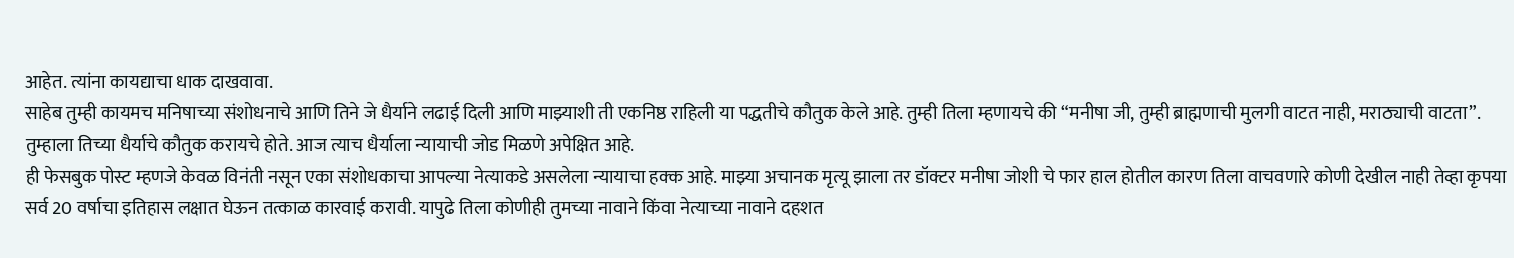आहेत. त्यांना कायद्याचा धाक दाखवावा.
साहेब तुम्ही कायमच मनिषाच्या संशोधनाचे आणि तिने जे धैर्याने लढाई दिली आणि माझ्याशी ती एकनिष्ठ राहिली या पद्धतीचे कौतुक केले आहे. तुम्ही तिला म्हणायचे की “मनीषा जी, तुम्ही ब्राह्मणाची मुलगी वाटत नाही, मराठ्याची वाटता”. तुम्हाला तिच्या धैर्याचे कौतुक करायचे होते. आज त्याच धैर्याला न्यायाची जोड मिळणे अपेक्षित आहे.
ही फेसबुक पोस्ट म्हणजे केवळ विनंती नसून एका संशोधकाचा आपल्या नेत्याकडे असलेला न्यायाचा हक्क आहे. माझ्या अचानक मृत्यू झाला तर डॉक्टर मनीषा जोशी चे फार हाल होतील कारण तिला वाचवणारे कोणी देखील नाही तेव्हा कृपया सर्व 20 वर्षाचा इतिहास लक्षात घेऊन तत्काळ कारवाई करावी. यापुढे तिला कोणीही तुमच्या नावाने किंवा नेत्याच्या नावाने दहशत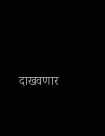दाखवणार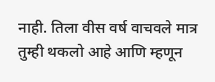नाही. तिला वीस वर्ष वाचवले मात्र तुम्ही थकलो आहे आणि म्हणून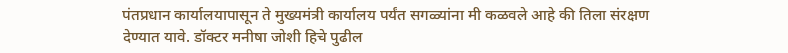पंतप्रधान कार्यालयापासून ते मुख्यमंत्री कार्यालय पर्यंत सगळ्यांना मी कळवले आहे की तिला संरक्षण देण्यात यावे. डॉक्टर मनीषा जोशी हिचे पुढील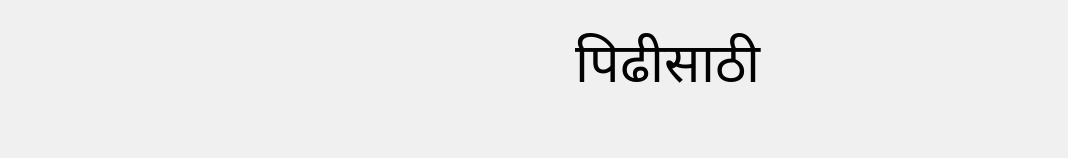पिढीसाठी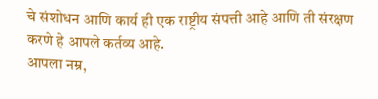चे संशोधन आणि कार्य ही एक राष्ट्रीय संपत्ती आहे आणि ती संरक्षण करणे हे आपले कर्तव्य आहे.
आपला नम्र,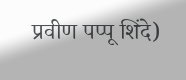प्रवीण पप्पू शिंदे)